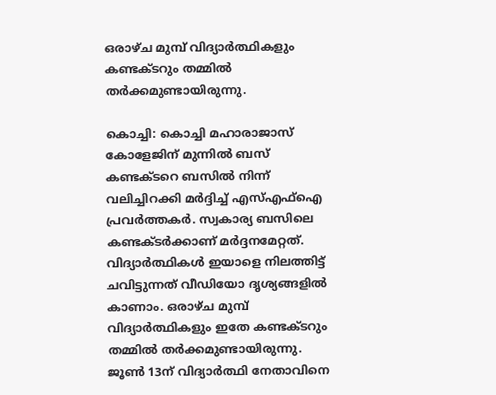ഒരാഴ്ച മുമ്പ് വിദ്യാർത്ഥികളും കണ്ടക്ടറും തമ്മിൽ തർക്കമുണ്ടായിരുന്നു.

കൊച്ചി: കൊച്ചി മഹാരാജാസ് കോളേജിന് മുന്നിൽ ബസ് കണ്ടക്ടറെ ബസിൽ നിന്ന് വലിച്ചിറക്കി മർദ്ദിച്ച് എസ്എഫ്ഐ പ്രവർത്തകർ. സ്വകാര്യ ബസിലെ കണ്ടക്ടർക്കാണ് മർദ്ദനമേറ്റത്. വിദ്യാര്‍ത്ഥികള്‍ ഇയാളെ നിലത്തിട്ട് ചവിട്ടുന്നത് വീഡിയോ ദൃശ്യങ്ങളില്‍ കാണാം. ഒരാഴ്ച മുമ്പ് വിദ്യാർത്ഥികളും ഇതേ കണ്ടക്ടറും തമ്മിൽ തർക്കമുണ്ടായിരുന്നു. ജൂൺ 13ന് വിദ്യാർത്ഥി നേതാവിനെ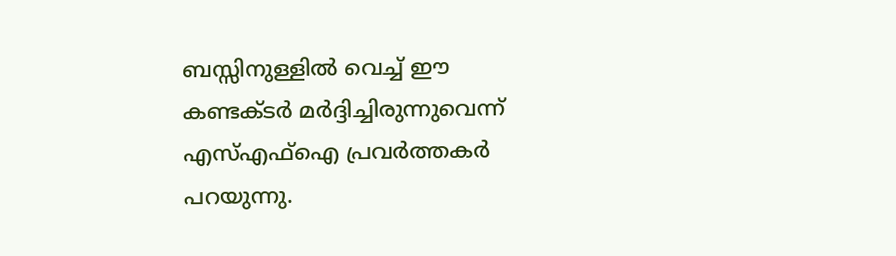ബസ്സിനുള്ളിൽ വെച്ച് ഈ കണ്ടക്ടർ മർദ്ദിച്ചിരുന്നുവെന്ന് എസ്എഫ്ഐ പ്രവർത്തകർ പറയുന്നു.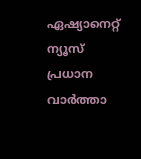ഏഷ്യാനെറ്റ് ന്യൂസ് പ്രധാന വാർത്താ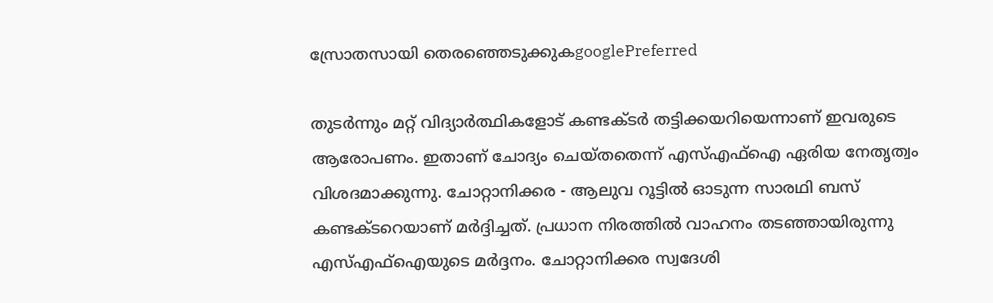സ്രോതസായി തെരഞ്ഞെടുക്കുകgooglePreferred

തുടർന്നും മറ്റ് വിദ്യാർത്ഥികളോട് കണ്ടക്ടർ തട്ടിക്കയറിയെന്നാണ് ഇവരുടെ ആരോപണം. ഇതാണ് ചോദ്യം ചെയ്തതെന്ന് എസ്എഫ്ഐ ഏരിയ നേതൃത്വം വിശദമാക്കുന്നു. ചോറ്റാനിക്കര - ആലുവ റൂട്ടിൽ ഓടുന്ന സാരഥി ബസ് കണ്ടക്ടറെയാണ് മർദ്ദിച്ചത്. പ്രധാന നിരത്തിൽ വാഹനം തടഞ്ഞായിരുന്നു എസ്എഫ്ഐയുടെ മര്‍ദ്ദനം. ചോറ്റാനിക്കര സ്വദേശി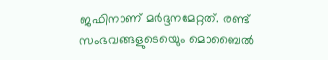ജഫിനാണ് മർദ്ദനമേറ്റത്. രണ്ട് സംഭവങ്ങളുടെയെും മൊബൈൽ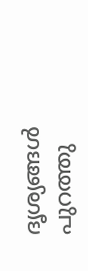ദൃശ്യങ്ങള്‍ പുറത്തു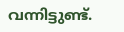വന്നിട്ടുണ്ട്.